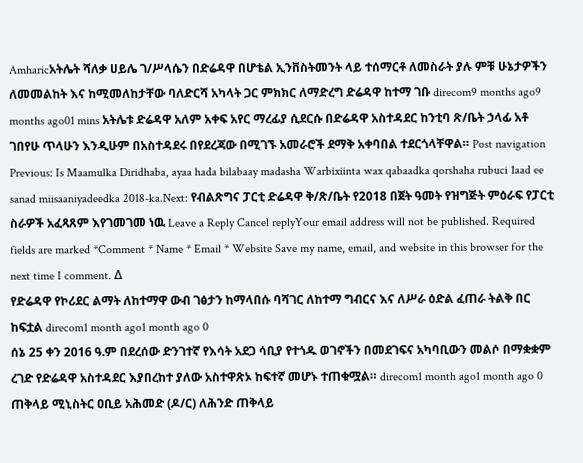Amharicአትሌት ሻለቃ ሀይሌ ገ/ሥላሴን በድሬዳዋ በሆቴል ኢንቨስትመንት ላይ ተሰማርቶ ለመስራት ያሉ ምቹ ሁኔታዎችን ለመመልከት እና ከሚመለከታቸው ባለድርሻ አካላት ጋር ምክክር ለማድረግ ድሬዳዋ ከተማ ገቡ direcom9 months ago9 months ago01 mins አትሌቱ ድሬዳዋ አለም አቀፍ አየር ማረፊያ ሲደርሱ በድሬዳዋ አስተዳደር ከንቲባ ጽ/ቤት ኃላፊ አቶ ገበየሁ ጥላሁን እንዲሁም በአስተዳደሩ በየደረጃው በሚገኙ አመራሮች ደማቅ አቀባበል ተደርጎላቸዋል። Post navigation Previous: Is Maamulka Diridhaba, ayaa hada bilabaay madasha Warbixiinta wax qabaadka qorshaha rubuci 1aad ee sanad miisaaniyadeedka 2018-ka.Next: የብልጽግና ፓርቲ ድሬዳዋ ቅ/ጽ/ቤት የ2018 በጀት ዓመት የዝግጅት ምዕራፍ የፓርቲ ስራዎች አፈጻጸም እየገመገመ ነዉ Leave a Reply Cancel replyYour email address will not be published. Required fields are marked *Comment * Name * Email * Website Save my name, email, and website in this browser for the next time I comment. Δ
የድሬዳዋ የኮሪደር ልማት ለከተማዋ ውብ ገፅታን ከማላበሱ ባሻገር ለከተማ ግብርና እና ለሥራ ዕድል ፈጠራ ትልቅ በር ከፍቷል direcom1 month ago1 month ago 0
ሰኔ 25 ቀን 2016 ዓ.ም በደረሰው ድንገተኛ የእሳት አደጋ ሳቢያ የተጎዱ ወገኖችን በመደገፍና አካባቢውን መልሶ በማቋቋም ረገድ የድሬዳዋ አስተዳደር እያበረከተ ያለው አስተዋጽኦ ከፍተኛ መሆኑ ተጠቁሟል። direcom1 month ago1 month ago 0
ጠቅላይ ሚኒስትር ዐቢይ አሕመድ (ዶ/ር) ለሕንድ ጠቅላይ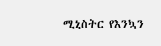ሚኒስትር የእንኳን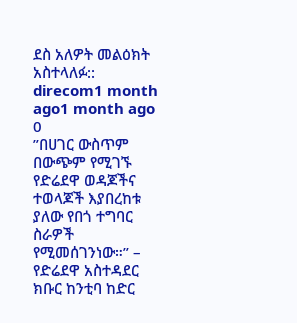ደስ አለዎት መልዕክት አስተላለፉ:: direcom1 month ago1 month ago 0
”በሀገር ውስጥም በውጭም የሚገኙ የድሬደዋ ወዳጆችና ተወላጆች እያበረከቱ ያለው የበጎ ተግባር ስራዎች የሚመሰገንነው።” – የድሬደዋ አስተዳደር ክቡር ከንቲባ ከድር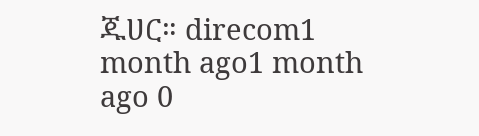ጁሀር። direcom1 month ago1 month ago 0